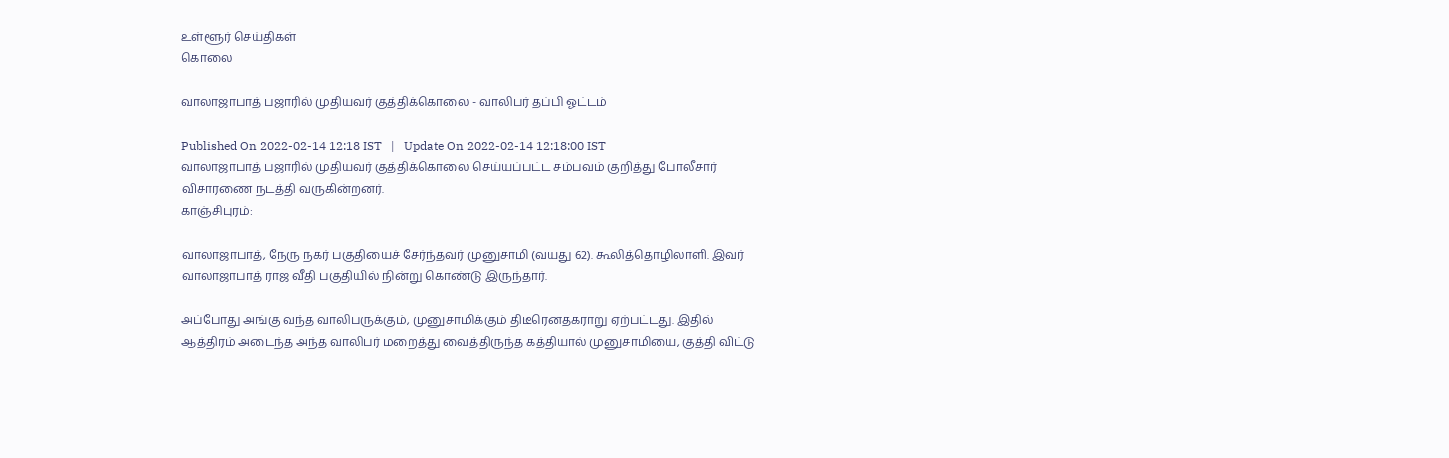உள்ளூர் செய்திகள்
கொலை

வாலாஜாபாத் பஜாரில் முதியவர் குத்திக்கொலை - வாலிபர் தப்பி ஓட்டம்

Published On 2022-02-14 12:18 IST   |   Update On 2022-02-14 12:18:00 IST
வாலாஜாபாத் பஜாரில் முதியவர் குத்திக்கொலை செய்யப்பட்ட சம்பவம் குறித்து போலீசார் விசாரணை நடத்தி வருகின்றனர்.
காஞ்சிபுரம்:

வாலாஜாபாத், நேரு நகர் பகுதியைச் சேர்ந்தவர் முனுசாமி (வயது 62). கூலித்தொழிலாளி. இவர் வாலாஜாபாத் ராஜ வீதி பகுதியில் நின்று கொண்டு இருந்தார்.

அப்போது அங்கு வந்த வாலிபருக்கும், முனுசாமிக்கும் திடீரெனதகராறு ஏற்பட்டது. இதில் ஆத்திரம் அடைந்த அந்த வாலிபர் மறைத்து வைத்திருந்த கத்தியால் முனுசாமியை, குத்தி விட்டு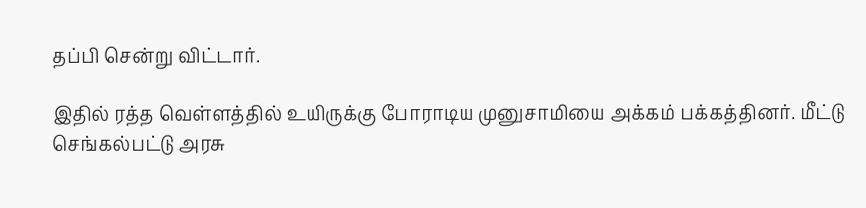தப்பி சென்று விட்டார்.

இதில் ரத்த வெள்ளத்தில் உயிருக்கு போராடிய முனுசாமியை அக்கம் பக்கத்தினர். மீட்டு செங்கல்பட்டு அரசு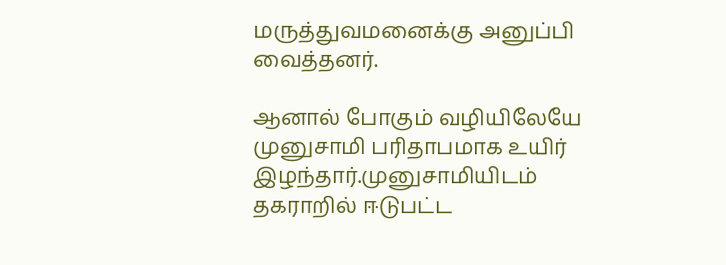மருத்துவமனைக்கு அனுப்பி வைத்தனர்.

ஆனால் போகும் வழியிலேயே முனுசாமி பரிதாபமாக உயிர் இழந்தார்.முனுசாமியிடம் தகராறில் ஈடுபட்ட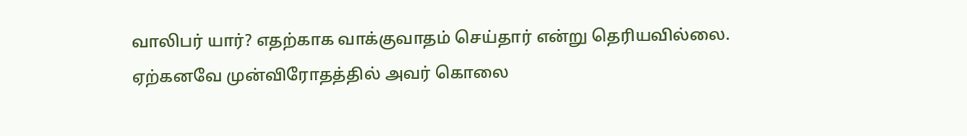வாலிபர் யார்? எதற்காக வாக்குவாதம் செய்தார் என்று தெரியவில்லை. ஏற்கனவே முன்விரோதத்தில் அவர் கொலை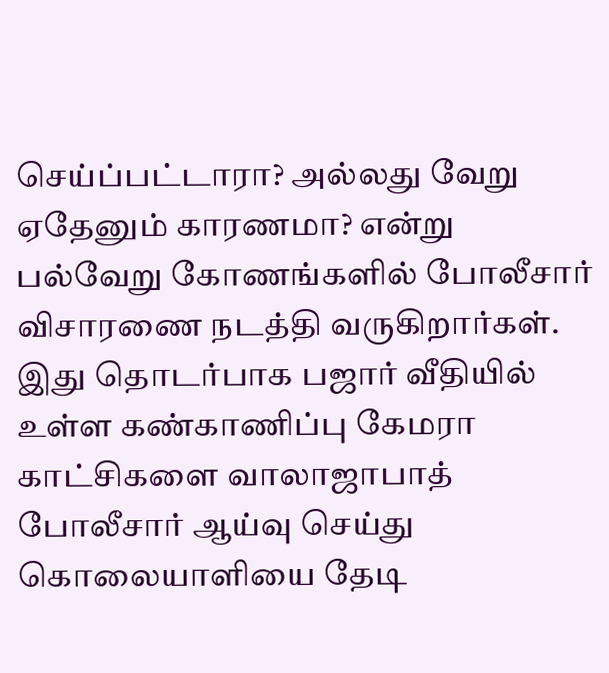செய்ப்பட்டாரா? அல்லது வேறு ஏதேனும் காரணமா? என்று பல்வேறு கோணங்களில் போலீசார் விசாரணை நடத்தி வருகிறார்கள். இது தொடர்பாக பஜார் வீதியில் உள்ள கண்காணிப்பு கேமரா காட்சிகளை வாலாஜாபாத் போலீசார் ஆய்வு செய்து கொலையாளியை தேடி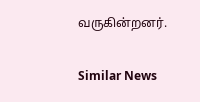வருகின்றனர்.

Similar News